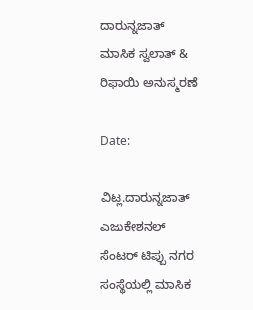ದಾರುನ್ನಜಾತ್ ಮಾಸಿಕ ಸ್ವಲಾತ್ & ರಿಫಾಯಿ ಅನುಸ್ಮರಣೆ

Date:

ವಿಟ್ಲ.ದಾರುನ್ನಜಾತ್ ಎಜುಕೇಶನಲ್ ಸೆಂಟರ್ ಟಿಪ್ಪು ನಗರ ಸಂಸ್ಥೆಯಲ್ಲಿ ಮಾಸಿಕ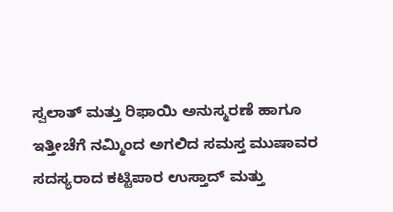ಸ್ವಲಾತ್ ಮತ್ತು ರಿಫಾಯಿ ಅನುಸ್ಮರಣೆ ಹಾಗೂ ಇತ್ತೀಚೆಗೆ ನಮ್ಮಿಂದ ಅಗಲಿದ ಸಮಸ್ತ ಮುಷಾವರ ಸದಸ್ಯರಾದ ಕಟ್ಟಿಪಾರ ಉಸ್ತಾದ್ ಮತ್ತು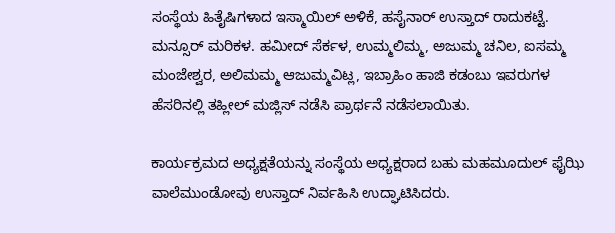ಸಂಸ್ಥೆಯ ಹಿತೈಷಿಗಳಾದ ಇಸ್ಮಾಯಿಲ್ ಅಳಿಕೆ, ಹಸೈನಾರ್ ಉಸ್ತಾದ್ ರಾದುಕಟ್ಟೆ. ಮನ್ಸೂರ್ ಮರಿಕಳ. ಹಮೀದ್ ಸೆರ್ಕಳ, ಉಮ್ಮಲಿಮ್ಮ, ಅಜುಮ್ಮ ಚನಿಲ, ಐಸಮ್ಮ ಮಂಜೇಶ್ವರ, ಅಲಿಮಮ್ಮ ಆಜುಮ್ಮವಿಟ್ಲ, ಇಬ್ರಾಹಿಂ ಹಾಜಿ ಕಡಂಬು ಇವರುಗಳ ಹೆಸರಿನಲ್ಲಿ ತಹ್ಲೀಲ್ ಮಜ್ಲಿಸ್ ನಡೆಸಿ ಪ್ರಾರ್ಥನೆ ನಡೆಸಲಾಯಿತು.

ಕಾರ್ಯಕ್ರಮದ ಅಧ್ಯಕ್ಷತೆಯನ್ನು ಸಂಸ್ಥೆಯ ಅಧ್ಯಕ್ಷರಾದ ಬಹು ಮಹಮೂದುಲ್ ಫೈಝಿ ವಾಲೆಮುಂಡೋವು ಉಸ್ತಾದ್ ನಿರ್ವಹಿಸಿ ಉದ್ಘಾಟಿಸಿದರು.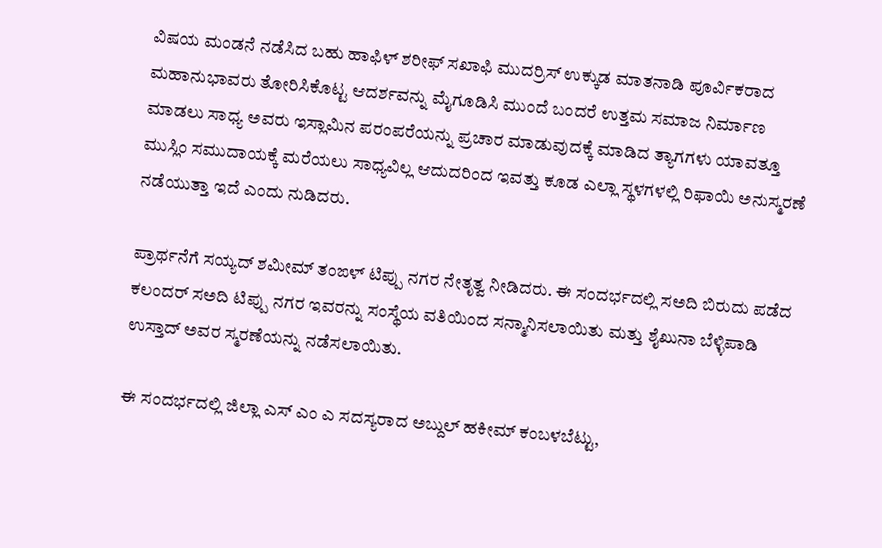ವಿಷಯ ಮಂಡನೆ ನಡೆಸಿದ ಬಹು ಹಾಫಿಳ್ ಶರೀಫ್ ಸಖಾಫಿ ಮುದರ್ರಿಸ್ ಉಕ್ಕುಡ ಮಾತನಾಡಿ ಪೂರ್ವಿಕರಾದ ಮಹಾನುಭಾವರು ತೋರಿಸಿಕೊಟ್ಟ ಆದರ್ಶವನ್ನು ಮೈಗೂಡಿಸಿ ಮುಂದೆ ಬಂದರೆ ಉತ್ತಮ ಸಮಾಜ ನಿರ್ಮಾಣ ಮಾಡಲು ಸಾಧ್ಯ ಅವರು ಇಸ್ಲಾಮಿನ ಪರಂಪರೆಯನ್ನು ಪ್ರಚಾರ ಮಾಡುವುದಕ್ಕೆ ಮಾಡಿದ ತ್ಯಾಗಗಳು ಯಾವತ್ತೂ ಮುಸ್ಲಿಂ ಸಮುದಾಯಕ್ಕೆ ಮರೆಯಲು ಸಾಧ್ಯವಿಲ್ಲ ಆದುದರಿಂದ ಇವತ್ತು ಕೂಡ ಎಲ್ಲಾ ಸ್ಥಳಗಳಲ್ಲಿ ರಿಫಾಯಿ ಅನುಸ್ಮರಣೆ ನಡೆಯುತ್ತಾ ಇದೆ ಎಂದು ನುಡಿದರು.

ಪ್ರಾರ್ಥನೆಗೆ ಸಯ್ಯದ್ ಶಮೀಮ್ ತಂಙಳ್ ಟಿಪ್ಪು ನಗರ ನೇತೃತ್ವ ನೀಡಿದರು. ಈ ಸಂದರ್ಭದಲ್ಲಿ ಸಅದಿ ಬಿರುದು ಪಡೆದ ಕಲಂದರ್ ಸಅದಿ ಟಿಪ್ಪು ನಗರ ಇವರನ್ನು ಸಂಸ್ಥೆಯ ವತಿಯಿಂದ ಸನ್ಮಾನಿಸಲಾಯಿತು ಮತ್ತು ಶೈಖುನಾ ಬೆಳ್ಳಿಪಾಡಿ ಉಸ್ತಾದ್ ಅವರ ಸ್ಮರಣೆಯನ್ನು ನಡೆಸಲಾಯಿತು.

ಈ ಸಂದರ್ಭದಲ್ಲಿ ಜಿಲ್ಲಾ ಎಸ್ ಎಂ ಎ ಸದಸ್ಯರಾದ ಅಬ್ದುಲ್ ಹಕೀಮ್ ಕಂಬಳಬೆಟ್ಟು,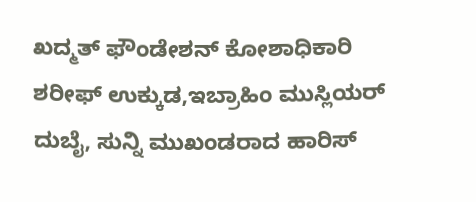ಖದ್ಮತ್ ಫೌಂಡೇಶನ್ ಕೋಶಾಧಿಕಾರಿ ಶರೀಫ್ ಉಕ್ಕುಡ,ಇಬ್ರಾಹಿಂ ಮುಸ್ಲಿಯರ್ ದುಬೈ, ಸುನ್ನಿ ಮುಖಂಡರಾದ ಹಾರಿಸ್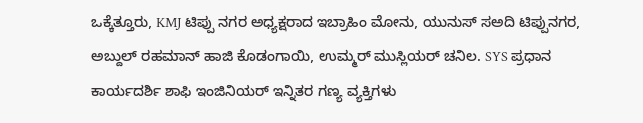ಒಕ್ಕೆತ್ತೂರು, KMJ ಟಿಪ್ಪು ನಗರ ಅಧ್ಯಕ್ಷರಾದ ಇಬ್ರಾಹಿಂ ಮೋನು, ಯುನುಸ್ ಸಅದಿ ಟಿಪ್ಪುನಗರ, ಅಬ್ದುಲ್ ರಹಮಾನ್ ಹಾಜಿ ಕೊಡಂಗಾಯಿ, ಉಮ್ಮರ್ ಮುಸ್ಲಿಯರ್ ಚನಿಲ. SYS ಪ್ರಧಾನ ಕಾರ್ಯದರ್ಶಿ ಶಾಫಿ ಇಂಜಿನಿಯರ್ ಇನ್ನಿತರ ಗಣ್ಯ ವ್ಯಕ್ತಿಗಳು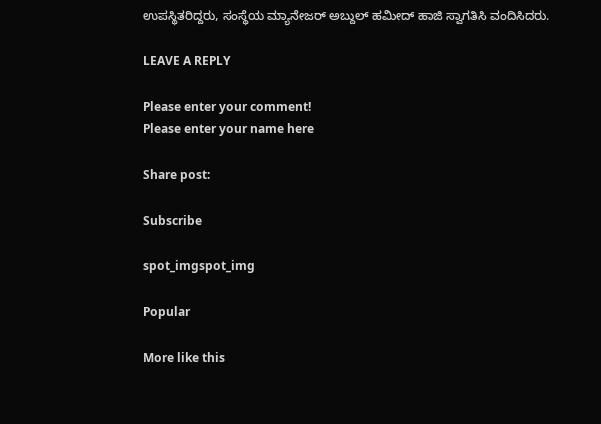ಉಪಸ್ಥಿತರಿದ್ದರು, ಸಂಸ್ಥೆಯ ಮ್ಯಾನೇಜರ್ ಅಬ್ದುಲ್ ಹಮೀದ್ ಹಾಜಿ ಸ್ವಾಗತಿಸಿ ವಂದಿಸಿದರು.

LEAVE A REPLY

Please enter your comment!
Please enter your name here

Share post:

Subscribe

spot_imgspot_img

Popular

More like this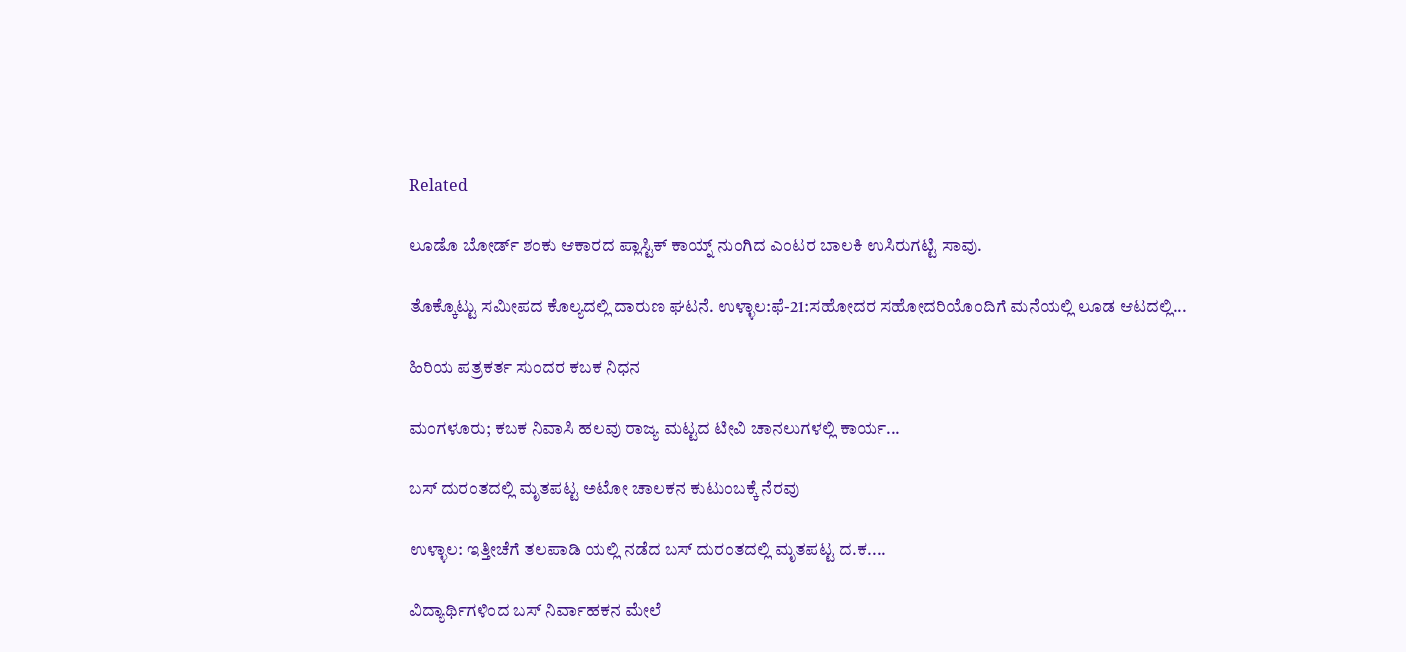Related

ಲೂಡೊ ಬೋರ್ಡ್ ಶಂಕು ಆಕಾರದ ಪ್ಲಾಸ್ಟಿಕ್ ಕಾಯ್ನ್ ನುಂಗಿದ ಎಂಟರ ಬಾಲಕಿ ಉಸಿರುಗಟ್ಟಿ ಸಾವು.

ತೊಕ್ಕೊಟ್ಟು ಸಮೀಪದ ಕೊಲ್ಯದಲ್ಲಿ ದಾರುಣ ಘಟನೆ. ಉಳ್ಳಾಲ:ಫೆ-21:ಸಹೋದರ ಸಹೋದರಿಯೊಂದಿಗೆ ಮನೆಯಲ್ಲಿ ಲೂಡ ಆಟದಲ್ಲಿ...

ಹಿರಿಯ ಪತ್ರಕರ್ತ ಸುಂದರ ಕಬಕ ನಿಧನ

ಮಂಗಳೂರು; ಕಬಕ ನಿವಾಸಿ ಹಲವು ರಾಜ್ಯ ಮಟ್ಟದ ಟೀವಿ ಚಾನಲುಗಳಲ್ಲಿ ಕಾರ್ಯ...

ಬಸ್ ದುರಂತದಲ್ಲಿ ಮೃತಪಟ್ಟ ಅಟೋ ಚಾಲಕನ ಕುಟುಂಬಕ್ಕೆ ನೆರವು

ಉಳ್ಳಾಲ: ಇತ್ತೀಚೆಗೆ ತಲಪಾಡಿ ಯಲ್ಲಿ ನಡೆದ ಬಸ್ ದುರಂತದಲ್ಲಿ ಮೃತಪಟ್ಟ ದ.ಕ....

ವಿದ್ಯಾರ್ಥಿಗಳಿಂದ ಬಸ್ ನಿರ್ವಾಹಕನ ಮೇಲೆ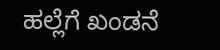ಹಲ್ಲೆಗೆ ಖಂಡನೆ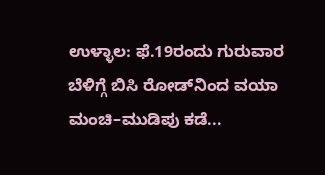ಉಳ್ಳಾಲ: ಫೆ.19ರಂದು ಗುರುವಾರ ಬೆಳಿಗ್ಗೆ ಬಿಸಿ ರೋಡ್‌ನಿಂದ ವಯಾ ಮಂಚಿ–ಮುಡಿಪು ಕಡೆ...